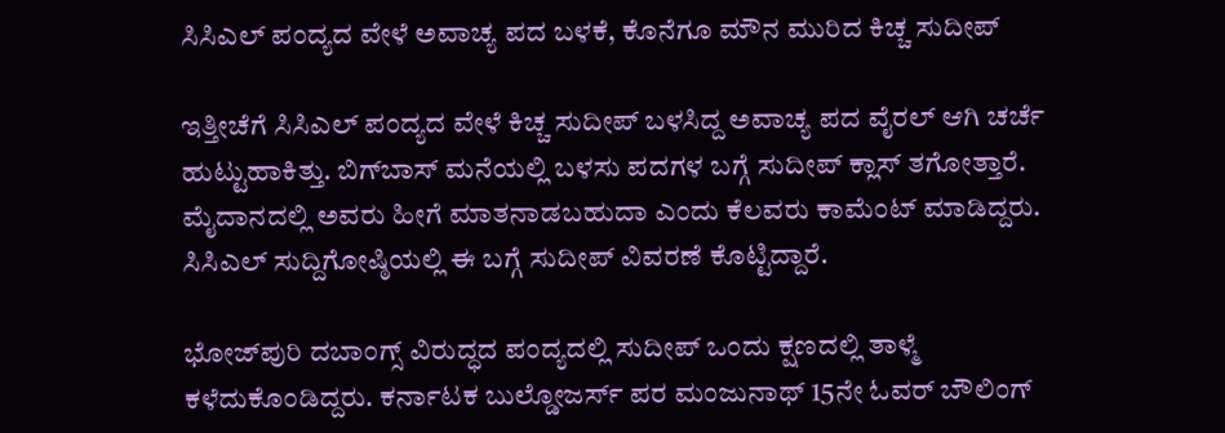ಸಿಸಿಎಲ್ ಪಂದ್ಯದ ವೇಳೆ ಅವಾಚ್ಯ ಪದ ಬಳಕೆ, ಕೊನೆಗೂ ಮೌನ ಮುರಿದ ಕಿಚ್ಚ ಸುದೀಪ್

ಇತ್ತೀಚೆಗೆ ಸಿಸಿಎಲ್ ಪಂದ್ಯದ ವೇಳೆ ಕಿಚ್ಚ ಸುದೀಪ್ ಬಳಸಿದ್ದ ಅವಾಚ್ಯ ಪದ ವೈರಲ್ ಆಗಿ ಚರ್ಚೆ ಹುಟ್ಟುಹಾಕಿತ್ತು. ಬಿಗ್‌ಬಾಸ್ ಮನೆಯಲ್ಲಿ ಬಳಸು ಪದಗಳ ಬಗ್ಗೆ ಸುದೀಪ್ ಕ್ಲಾಸ್ ತಗೋತ್ತಾರೆ. ಮೈದಾನದಲ್ಲಿ ಅವರು ಹೀಗೆ ಮಾತನಾಡಬಹುದಾ ಎಂದು ಕೆಲವರು ಕಾಮೆಂಟ್ ಮಾಡಿದ್ದರು. ಸಿಸಿಎಲ್ ಸುದ್ದಿಗೋಷ್ಠಿಯಲ್ಲಿ ಈ ಬಗ್ಗೆ ಸುದೀಪ್ ವಿವರಣೆ ಕೊಟ್ಟಿದ್ದಾರೆ.

ಭೋಜ್‌ಪುರಿ ದಬಾಂಗ್ಸ್ ವಿರುದ್ಧದ ಪಂದ್ಯದಲ್ಲಿ ಸುದೀಪ್ ಒಂದು ಕ್ಷಣದಲ್ಲಿ ತಾಳ್ಮೆ ಕಳೆದುಕೊಂಡಿದ್ದರು. ಕರ್ನಾಟಕ ಬುಲ್ಡೋಜರ್ಸ್ ಪರ ಮಂಜುನಾಥ್ 15ನೇ ಓವರ್ ಬೌಲಿಂಗ್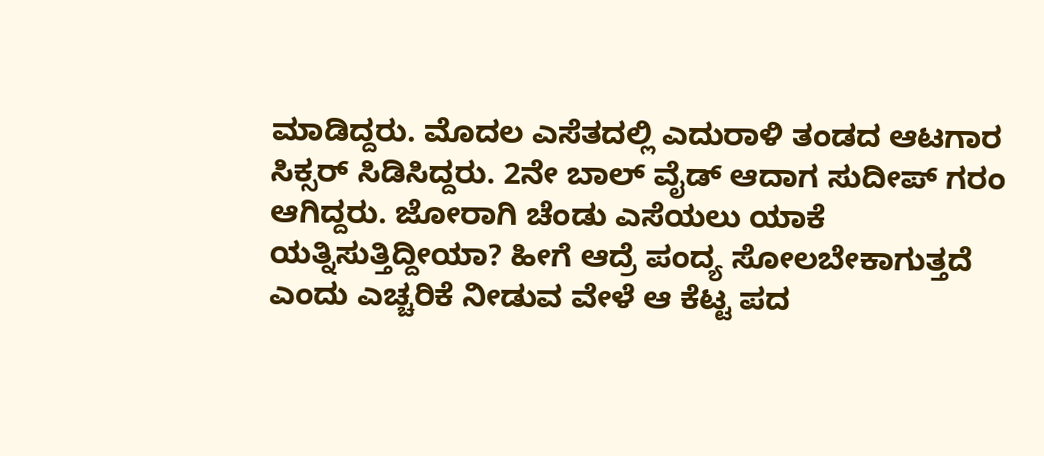ಮಾಡಿದ್ದರು. ಮೊದಲ ಎಸೆತದಲ್ಲಿ ಎದುರಾಳಿ ತಂಡದ ಆಟಗಾರ ಸಿಕ್ಸರ್ ಸಿಡಿಸಿದ್ದರು. 2ನೇ ಬಾಲ್ ವೈಡ್ ಆದಾಗ ಸುದೀಪ್ ಗರಂ ಆಗಿದ್ದರು. ಜೋರಾಗಿ ಚೆಂಡು ಎಸೆಯಲು ಯಾಕೆ ಯತ್ನಿಸುತ್ತಿದ್ದೀಯಾ? ಹೀಗೆ ಆದ್ರೆ ಪಂದ್ಯ ಸೋಲಬೇಕಾಗುತ್ತದೆ ಎಂದು ಎಚ್ಚರಿಕೆ ನೀಡುವ ವೇಳೆ ಆ ಕೆಟ್ಟ ಪದ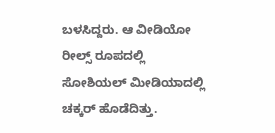ಬಳಸಿದ್ದರು. ಆ ವೀಡಿಯೋ ರೀಲ್ಸ್ ರೂಪದಲ್ಲಿ ಸೋಶಿಯಲ್ ಮೀಡಿಯಾದಲ್ಲಿ ಚಕ್ಕರ್ ಹೊಡೆದಿತ್ತು.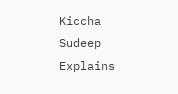Kiccha Sudeep Explains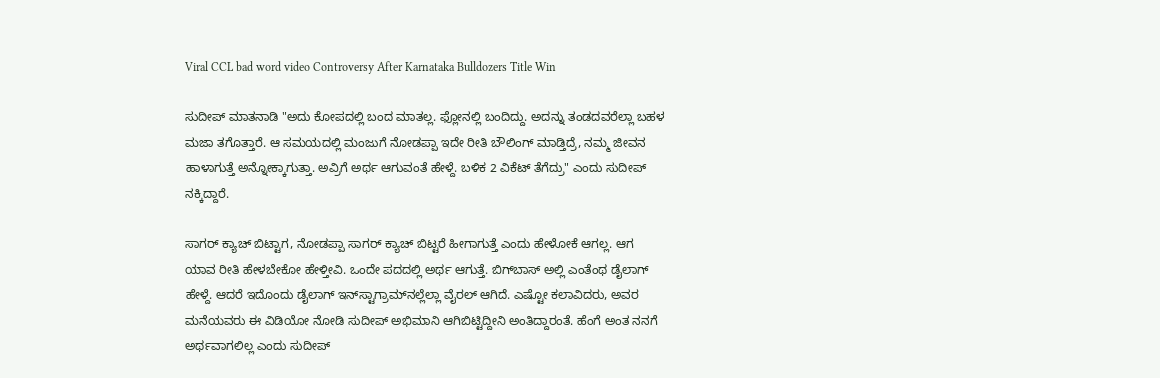Viral CCL bad word video Controversy After Karnataka Bulldozers Title Win

ಸುದೀಪ್ ಮಾತನಾಡಿ "ಅದು ಕೋಪದಲ್ಲಿ ಬಂದ ಮಾತಲ್ಲ. ಫ್ಲೋನಲ್ಲಿ ಬಂದಿದ್ದು. ಅದನ್ನು ತಂಡದವರೆಲ್ಲಾ ಬಹಳ ಮಜಾ ತಗೊತ್ತಾರೆ. ಆ ಸಮಯದಲ್ಲಿ ಮಂಜುಗೆ ನೋಡಪ್ಪಾ ಇದೇ ರೀತಿ ಬೌಲಿಂಗ್ ಮಾಡ್ತಿದ್ರೆ, ನಮ್ಮ ಜೀವನ ಹಾಳಾಗುತ್ತೆ ಅನ್ನೋಕ್ಕಾಗುತ್ತಾ. ಅವ್ರಿಗೆ ಅರ್ಥ ಆಗುವಂತೆ ಹೇಳ್ದೆ. ಬಳಿಕ 2 ವಿಕೆಟ್ ತೆಗೆದ್ರು" ಎಂದು ಸುದೀಪ್ ನಕ್ಕಿದ್ದಾರೆ.

ಸಾಗರ್ ಕ್ಯಾಚ್ ಬಿಟ್ಟಾಗ, ನೋಡಪ್ಪಾ ಸಾಗರ್ ಕ್ಯಾಚ್ ಬಿಟ್ಟರೆ ಹೀಗಾಗುತ್ತೆ ಎಂದು ಹೇಳೋಕೆ ಆಗಲ್ಲ. ಆಗ ಯಾವ ರೀತಿ ಹೇಳಬೇಕೋ ಹೇಳ್ತೀವಿ. ಒಂದೇ ಪದದಲ್ಲಿ ಅರ್ಥ ಆಗುತ್ತೆ. ಬಿಗ್‌ಬಾಸ್ ಅಲ್ಲಿ ಎಂತೆಂಥ ಡೈಲಾಗ್ ಹೇಳ್ದೆ. ಆದರೆ ಇದೊಂದು ಡೈಲಾಗ್ ಇನ್‌ಸ್ಟಾಗ್ರಾಮ್‌ನಲ್ಲೆಲ್ಲಾ ವೈರಲ್ ಆಗಿದೆ. ಎಷ್ಟೋ ಕಲಾವಿದರು, ಅವರ ಮನೆಯವರು ಈ ವಿಡಿಯೋ ನೋಡಿ ಸುದೀಪ್ ಅಭಿಮಾನಿ ಆಗಿಬಿಟ್ಟಿದ್ದೀನಿ ಅಂತಿದ್ದಾರಂತೆ. ಹೆಂಗೆ ಅಂತ ನನಗೆ ಅರ್ಥವಾಗಲಿಲ್ಲ ಎಂದು ಸುದೀಪ್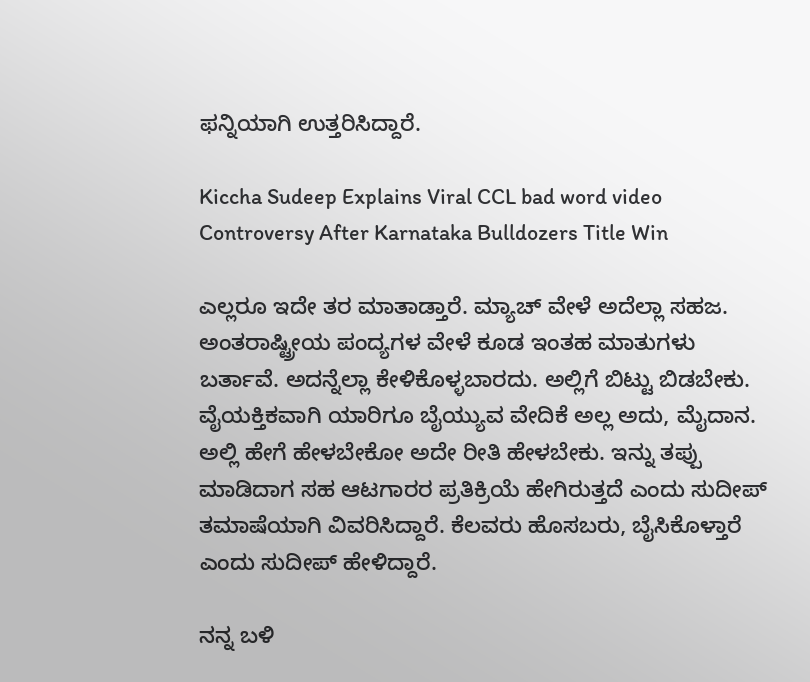ಫನ್ನಿಯಾಗಿ ಉತ್ತರಿಸಿದ್ದಾರೆ.

Kiccha Sudeep Explains Viral CCL bad word video Controversy After Karnataka Bulldozers Title Win

ಎಲ್ಲರೂ ಇದೇ ತರ ಮಾತಾಡ್ತಾರೆ. ಮ್ಯಾಚ್ ವೇಳೆ ಅದೆಲ್ಲಾ ಸಹಜ. ಅಂತರಾಷ್ಟ್ರೀಯ ಪಂದ್ಯಗಳ ವೇಳೆ ಕೂಡ ಇಂತಹ ಮಾತುಗಳು ಬರ್ತಾವೆ. ಅದನ್ನೆಲ್ಲಾ ಕೇಳಿಕೊಳ್ಳಬಾರದು. ಅಲ್ಲಿಗೆ ಬಿಟ್ಟು ಬಿಡಬೇಕು. ವೈಯಕ್ತಿಕವಾಗಿ ಯಾರಿಗೂ ಬೈಯ್ಯುವ ವೇದಿಕೆ ಅಲ್ಲ ಅದು, ಮೈದಾನ. ಅಲ್ಲಿ ಹೇಗೆ ಹೇಳಬೇಕೋ ಅದೇ ರೀತಿ ಹೇಳಬೇಕು. ಇನ್ನು ತಪ್ಪು ಮಾಡಿದಾಗ ಸಹ ಆಟಗಾರರ ಪ್ರತಿಕ್ರಿಯೆ ಹೇಗಿರುತ್ತದೆ ಎಂದು ಸುದೀಪ್ ತಮಾಷೆಯಾಗಿ ವಿವರಿಸಿದ್ದಾರೆ. ಕೆಲವರು ಹೊಸಬರು, ಬೈಸಿಕೊಳ್ತಾರೆ ಎಂದು ಸುದೀಪ್ ಹೇಳಿದ್ದಾರೆ.

ನನ್ನ ಬಳಿ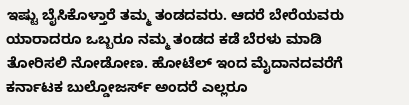ಇಷ್ಟು ಬೈಸಿಕೊಳ್ತಾರೆ ತಮ್ಮ ತಂಡದವರು. ಆದರೆ ಬೇರೆಯವರು ಯಾರಾದರೂ ಒಬ್ಬರೂ ನಮ್ಮ ತಂಡದ ಕಡೆ ಬೆರಳು ಮಾಡಿ ತೋರಿಸಲಿ ನೋಡೋಣ. ಹೋಟೆಲ್‌ ಇಂದ ಮೈದಾನದವರೆಗೆ ಕರ್ನಾಟಕ ಬುಲ್ಡೋಜರ್ಸ್ ಅಂದರೆ ಎಲ್ಲರೂ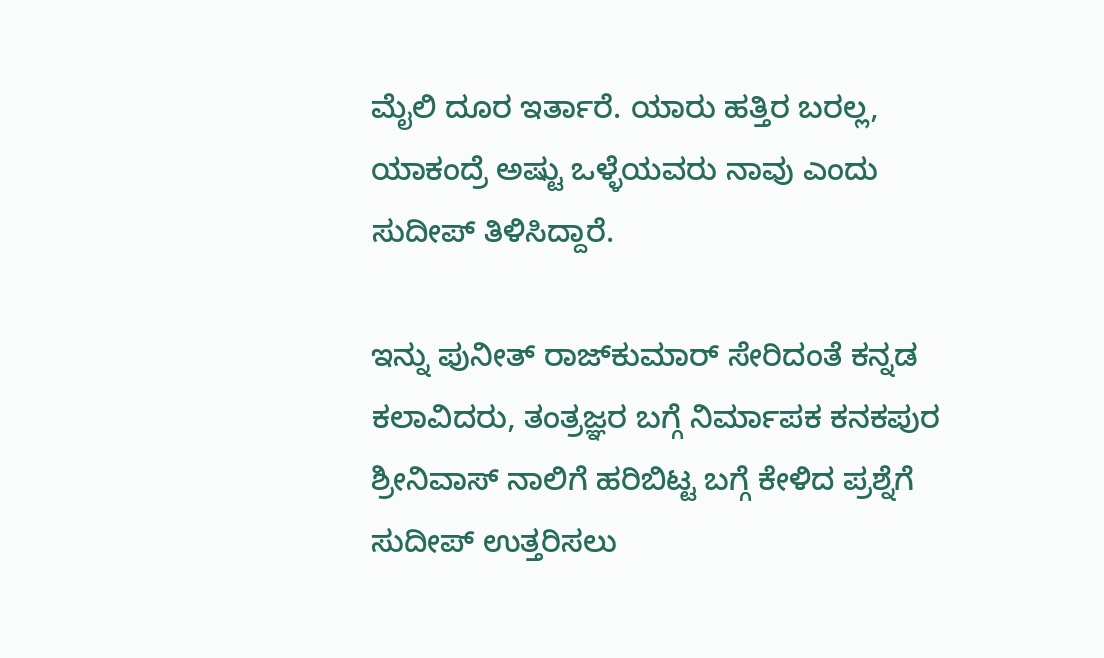ಮೈಲಿ ದೂರ ಇರ್ತಾರೆ. ಯಾರು ಹತ್ತಿರ ಬರಲ್ಲ, ಯಾಕಂದ್ರೆ ಅಷ್ಟು ಒಳ್ಳೆಯವರು ನಾವು ಎಂದು ಸುದೀಪ್ ತಿಳಿಸಿದ್ದಾರೆ.

ಇನ್ನು ಪುನೀತ್ ರಾಜ್‌ಕುಮಾರ್ ಸೇರಿದಂತೆ ಕನ್ನಡ ಕಲಾವಿದರು, ತಂತ್ರಜ್ಞರ ಬಗ್ಗೆ ನಿರ್ಮಾಪಕ ಕನಕಪುರ ಶ್ರೀನಿವಾಸ್ ನಾಲಿಗೆ ಹರಿಬಿಟ್ಟ ಬಗ್ಗೆ ಕೇಳಿದ ಪ್ರಶ್ನೆಗೆ ಸುದೀಪ್ ಉತ್ತರಿಸಲು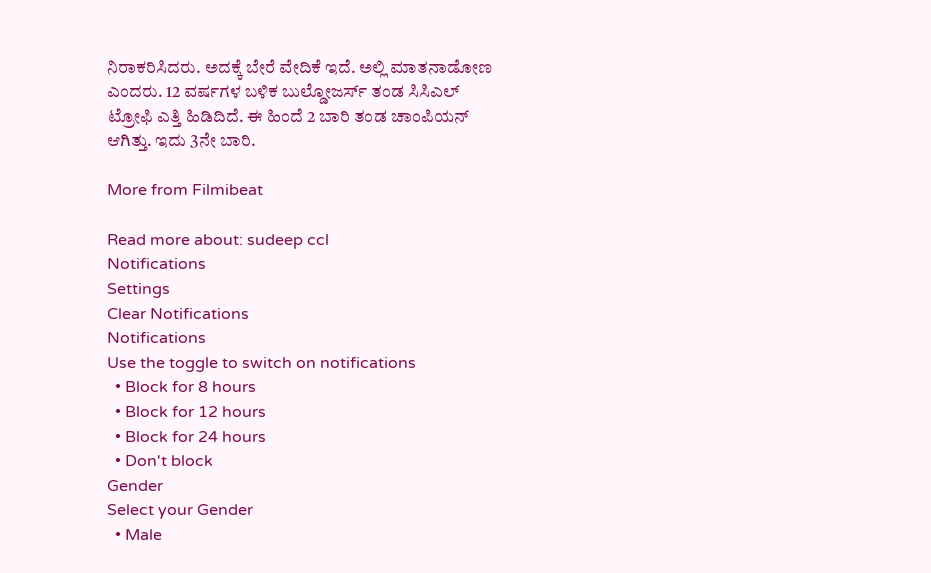ನಿರಾಕರಿಸಿದರು. ಅದಕ್ಕೆ ಬೇರೆ ವೇದಿಕೆ ಇದೆ. ಅಲ್ಲಿ ಮಾತನಾಡೋಣ ಎಂದರು. 12 ವರ್ಷಗಳ ಬಳಿಕ ಬುಲ್ಡೋಜರ್ಸ್ ತಂಡ ಸಿಸಿಎಲ್ ಟ್ರೋಫಿ ಎತ್ತಿ ಹಿಡಿದಿದೆ. ಈ ಹಿಂದೆ 2 ಬಾರಿ ತಂಡ ಚಾಂಪಿಯನ್ ಆಗಿತ್ತು. ಇದು 3ನೇ ಬಾರಿ.

More from Filmibeat

Read more about: sudeep ccl
Notifications
Settings
Clear Notifications
Notifications
Use the toggle to switch on notifications
  • Block for 8 hours
  • Block for 12 hours
  • Block for 24 hours
  • Don't block
Gender
Select your Gender
  • Male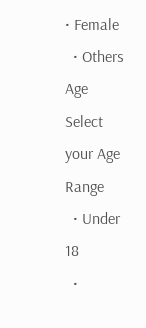• Female
  • Others
Age
Select your Age Range
  • Under 18
  •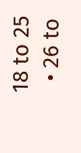18 to 25
  • 26 to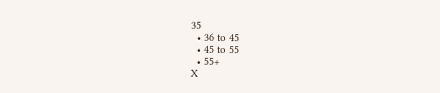35
  • 36 to 45
  • 45 to 55
  • 55+
X